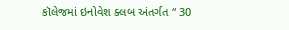કૉલેજમાં ઇનોવેશ ક્લબ અંતર્ગત “ 30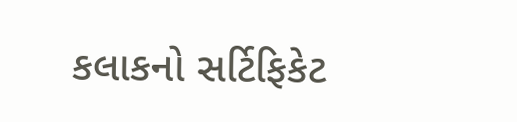કલાકનો સર્ટિફિકેટ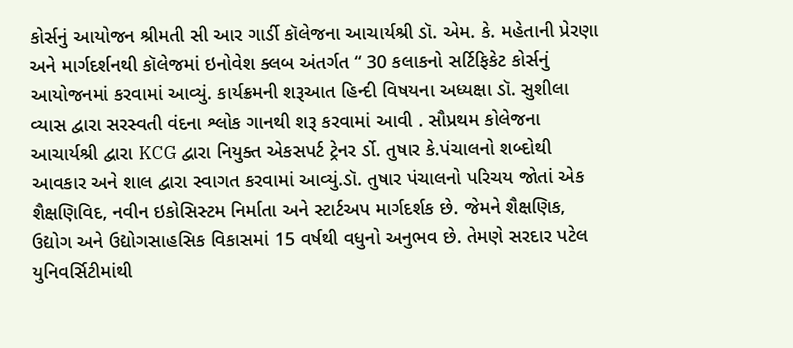કોર્સનું આયોજન શ્રીમતી સી આર ગાર્ડી કૉલેજના આચાર્યશ્રી ડૉ. એમ. કે. મહેતાની પ્રેરણા અને માર્ગદર્શનથી કૉલેજમાં ઇનોવેશ ક્લબ અંતર્ગત “ 30 કલાકનો સર્ટિફિકેટ કોર્સનું આયોજનમાં કરવામાં આવ્યું. કાર્યક્રમની શરૂઆત હિન્દી વિષયના અધ્યક્ષા ડૉ. સુશીલા વ્યાસ દ્વારા સરસ્વતી વંદના શ્લોક ગાનથી શરૂ કરવામાં આવી . સૌપ્રથમ કોલેજના આચાર્યશ્રી દ્વારા KCG દ્વારા નિયુક્ત એકસપર્ટ ટ્રેનર ર્ડો. તુષાર કે.પંચાલનો શબ્દોથી આવકાર અને શાલ દ્વારા સ્વાગત કરવામાં આવ્યું.ડૉ. તુષાર પંચાલનો પરિચય જોતાં એક શૈક્ષણિવિદ, નવીન ઇકોસિસ્ટમ નિર્માતા અને સ્ટાર્ટઅપ માર્ગદર્શક છે. જેમને શૈક્ષણિક, ઉદ્યોગ અને ઉદ્યોગસાહસિક વિકાસમાં 15 વર્ષથી વધુનો અનુભવ છે. તેમણે સરદાર પટેલ યુનિવર્સિટીમાંથી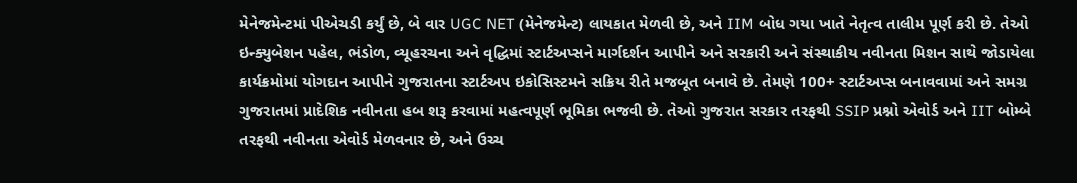મેનેજમેન્ટમાં પીએચડી કર્યું છે, બે વાર UGC NET (મેનેજમેન્ટ) લાયકાત મેળવી છે, અને IIM બોધ ગયા ખાતે નેતૃત્વ તાલીમ પૂર્ણ કરી છે. તેઓ ઇન્ક્યુબેશન પહેલ, ભંડોળ, વ્યૂહરચના અને વૃદ્ધિમાં સ્ટાર્ટઅપ્સને માર્ગદર્શન આપીને અને સરકારી અને સંસ્થાકીય નવીનતા મિશન સાથે જોડાયેલા કાર્યક્રમોમાં યોગદાન આપીને ગુજરાતના સ્ટાર્ટઅપ ઇકોસિસ્ટમને સક્રિય રીતે મજબૂત બનાવે છે. તેમણે 100+ સ્ટાર્ટઅપ્સ બનાવવામાં અને સમગ્ર ગુજરાતમાં પ્રાદેશિક નવીનતા હબ શરૂ કરવામાં મહત્વપૂર્ણ ભૂમિકા ભજવી છે. તેઓ ગુજરાત સરકાર તરફથી SSIP પ્રશ્નો એવોર્ડ અને IIT બોમ્બે તરફથી નવીનતા એવોર્ડ મેળવનાર છે, અને ઉચ્ચ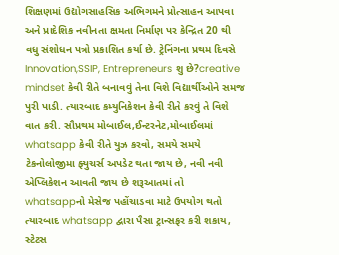શિક્ષણમાં ઉદ્યોગસાહસિક અભિગમને પ્રોત્સાહન આપવા અને પ્રાદેશિક નવીનતા ક્ષમતા નિર્માણ પર કેન્દ્રિત 20 થી વધુ સંશોધન પત્રો પ્રકાશિત કર્યા છે. ટ્રેનિંગના પ્રથમ દિવસે Innovation,SSIP, Entrepreneurs શુ છે?creative mindset કેવી રીતે બનાવવું તેના વિશે વિદ્યાર્થીઓને સમજ પુરી પાડી. ત્યારબાદ કમ્યુનિકેશન કેવી રીતે કરવું તે વિશે વાત કરી. સૌપ્રથમ મોબાઈલ,ઈન્ટરનેટ,મોબાઈલમાં whatsapp કેવી રીતે યુઝ કરવો, સમયે સમયે ટેકનોલોજીમા ફ્યુચર્સ અપડેટ થતા જાય છે, નવી નવી એપ્લિકેશન આવતી જાય છે શરૂઆતમાં તો whatsappનો મેસેજ પહોંચાડવા માટે ઉપયોગ થતો ત્યારબાદ whatsapp દ્વારા પૈસા ટ્રાન્સફર કરી શકાય, સ્ટેટસ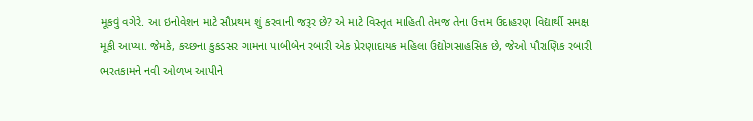મૂકવું વગેરે. આ ઇનોવેશન માટે સૌપ્રથમ શું કરવાની જરૂર છે? એ માટે વિસ્તૃત માહિતી તેમજ તેના ઉત્તમ ઉદાહરણ વિદ્યાર્થી સમક્ષ મૂકી આપ્યા. જેમકે, કચ્છના કુકડસર ગામના પાબીબેન રબારી એક પ્રેરણાદાયક મહિલા ઉદ્યોગસાહસિક છે, જેઓ પૌરાણિક રબારી ભરતકામને નવી ઓળખ આપીને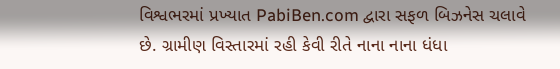વિશ્વભરમાં પ્રખ્યાત PabiBen.com દ્વારા સફળ બિઝનેસ ચલાવે છે. ગ્રામીણ વિસ્તારમાં રહી કેવી રીતે નાના નાના ધંધા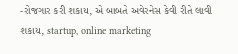-રોજગાર કરી શકાય, એ બાબતે અવેરનેસ કેવી રીતે લાવી શકાય, startup, online marketing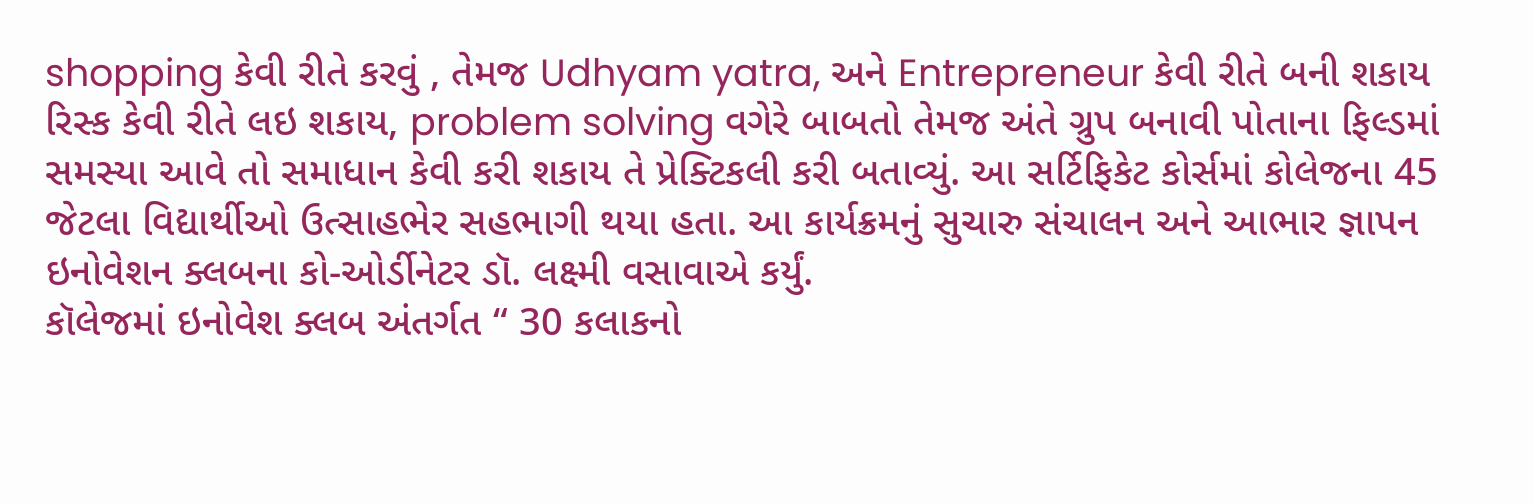shopping કેવી રીતે કરવું , તેમજ Udhyam yatra, અને Entrepreneur કેવી રીતે બની શકાય રિસ્ક કેવી રીતે લઇ શકાય, problem solving વગેરે બાબતો તેમજ અંતે ગ્રુપ બનાવી પોતાના ફિલ્ડમાં સમસ્યા આવે તો સમાધાન કેવી કરી શકાય તે પ્રેક્ટિકલી કરી બતાવ્યું. આ સર્ટિફિકેટ કોર્સમાં કોલેજના 45 જેટલા વિદ્યાર્થીઓ ઉત્સાહભેર સહભાગી થયા હતા. આ કાર્યક્રમનું સુચારુ સંચાલન અને આભાર જ્ઞાપન ઇનોવેશન ક્લબના કો-ઓર્ડીનેટર ડૉ. લક્ષ્મી વસાવાએ કર્યું.
કૉલેજમાં ઇનોવેશ ક્લબ અંતર્ગત “ 30 કલાકનો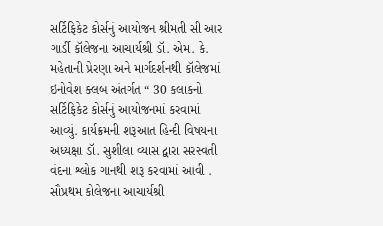સર્ટિફિકેટ કોર્સનું આયોજન શ્રીમતી સી આર ગાર્ડી કૉલેજના આચાર્યશ્રી ડૉ. એમ. કે. મહેતાની પ્રેરણા અને માર્ગદર્શનથી કૉલેજમાં ઇનોવેશ ક્લબ અંતર્ગત “ 30 કલાકનો સર્ટિફિકેટ કોર્સનું આયોજનમાં કરવામાં આવ્યું. કાર્યક્રમની શરૂઆત હિન્દી વિષયના અધ્યક્ષા ડૉ. સુશીલા વ્યાસ દ્વારા સરસ્વતી વંદના શ્લોક ગાનથી શરૂ કરવામાં આવી . સૌપ્રથમ કોલેજના આચાર્યશ્રી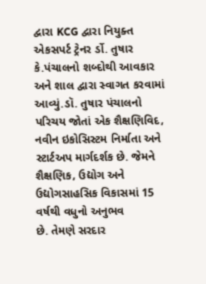દ્વારા KCG દ્વારા નિયુક્ત એકસપર્ટ ટ્રેનર ર્ડો. તુષાર કે.પંચાલનો શબ્દોથી આવકાર અને શાલ દ્વારા સ્વાગત કરવામાં આવ્યું.ડૉ. તુષાર પંચાલનો પરિચય જોતાં એક શૈક્ષણિવિદ, નવીન ઇકોસિસ્ટમ નિર્માતા અને સ્ટાર્ટઅપ માર્ગદર્શક છે. જેમને શૈક્ષણિક, ઉદ્યોગ અને ઉદ્યોગસાહસિક વિકાસમાં 15 વર્ષથી વધુનો અનુભવ
છે. તેમણે સરદાર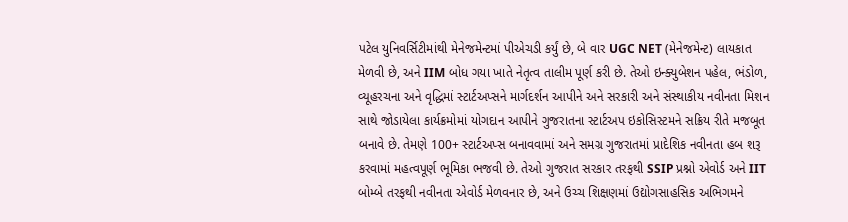પટેલ યુનિવર્સિટીમાંથી મેનેજમેન્ટમાં પીએચડી કર્યું છે, બે વાર UGC NET (મેનેજમેન્ટ) લાયકાત મેળવી છે, અને IIM બોધ ગયા ખાતે નેતૃત્વ તાલીમ પૂર્ણ કરી છે. તેઓ ઇન્ક્યુબેશન પહેલ, ભંડોળ, વ્યૂહરચના અને વૃદ્ધિમાં સ્ટાર્ટઅપ્સને માર્ગદર્શન આપીને અને સરકારી અને સંસ્થાકીય નવીનતા મિશન સાથે જોડાયેલા કાર્યક્રમોમાં યોગદાન આપીને ગુજરાતના સ્ટાર્ટઅપ ઇકોસિસ્ટમને સક્રિય રીતે મજબૂત બનાવે છે. તેમણે 100+ સ્ટાર્ટઅપ્સ બનાવવામાં અને સમગ્ર ગુજરાતમાં પ્રાદેશિક નવીનતા હબ શરૂ કરવામાં મહત્વપૂર્ણ ભૂમિકા ભજવી છે. તેઓ ગુજરાત સરકાર તરફથી SSIP પ્રશ્નો એવોર્ડ અને IIT બોમ્બે તરફથી નવીનતા એવોર્ડ મેળવનાર છે, અને ઉચ્ચ શિક્ષણમાં ઉદ્યોગસાહસિક અભિગમને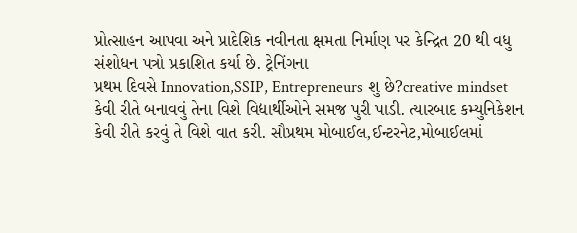પ્રોત્સાહન આપવા અને પ્રાદેશિક નવીનતા ક્ષમતા નિર્માણ પર કેન્દ્રિત 20 થી વધુ સંશોધન પત્રો પ્રકાશિત કર્યા છે. ટ્રેનિંગના
પ્રથમ દિવસે Innovation,SSIP, Entrepreneurs શુ છે?creative mindset કેવી રીતે બનાવવું તેના વિશે વિદ્યાર્થીઓને સમજ પુરી પાડી. ત્યારબાદ કમ્યુનિકેશન કેવી રીતે કરવું તે વિશે વાત કરી. સૌપ્રથમ મોબાઈલ,ઈન્ટરનેટ,મોબાઈલમાં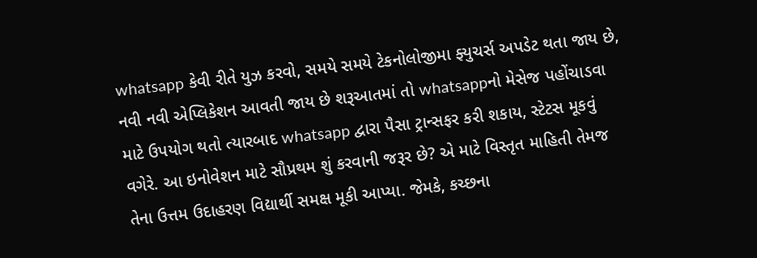whatsapp કેવી રીતે યુઝ કરવો, સમયે સમયે ટેકનોલોજીમા ફ્યુચર્સ અપડેટ થતા જાય છે, નવી નવી એપ્લિકેશન આવતી જાય છે શરૂઆતમાં તો whatsappનો મેસેજ પહોંચાડવા માટે ઉપયોગ થતો ત્યારબાદ whatsapp દ્વારા પૈસા ટ્રાન્સફર કરી શકાય, સ્ટેટસ મૂકવું વગેરે. આ ઇનોવેશન માટે સૌપ્રથમ શું કરવાની જરૂર છે? એ માટે વિસ્તૃત માહિતી તેમજ તેના ઉત્તમ ઉદાહરણ વિદ્યાર્થી સમક્ષ મૂકી આપ્યા. જેમકે, કચ્છના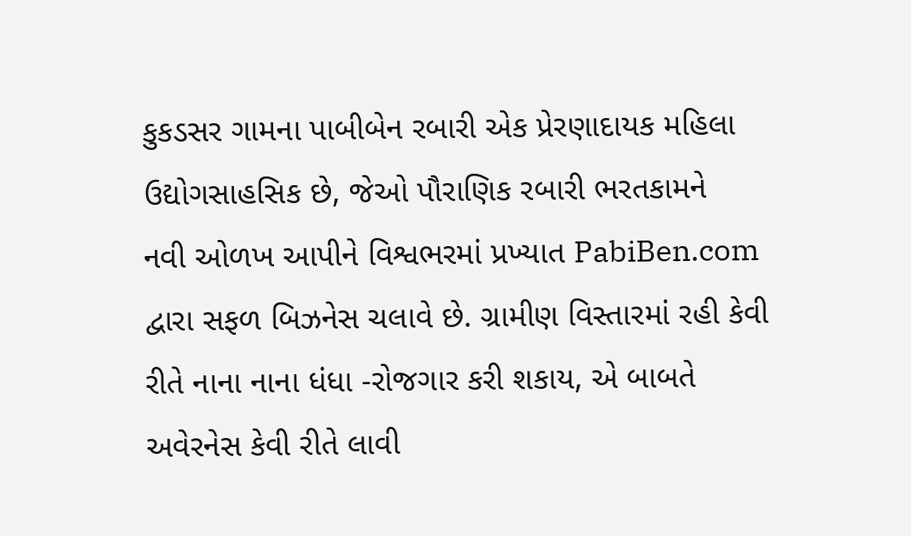કુકડસર ગામના પાબીબેન રબારી એક પ્રેરણાદાયક મહિલા ઉદ્યોગસાહસિક છે, જેઓ પૌરાણિક રબારી ભરતકામને
નવી ઓળખ આપીને વિશ્વભરમાં પ્રખ્યાત PabiBen.com દ્વારા સફળ બિઝનેસ ચલાવે છે. ગ્રામીણ વિસ્તારમાં રહી કેવી રીતે નાના નાના ધંધા -રોજગાર કરી શકાય, એ બાબતે અવેરનેસ કેવી રીતે લાવી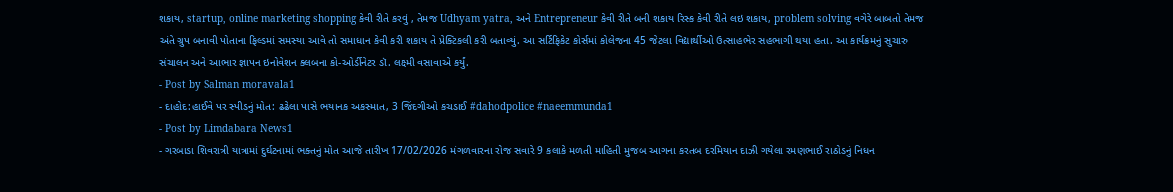શકાય, startup, online marketing shopping કેવી રીતે કરવું , તેમજ Udhyam yatra, અને Entrepreneur કેવી રીતે બની શકાય રિસ્ક કેવી રીતે લઇ શકાય, problem solving વગેરે બાબતો તેમજ અંતે ગ્રુપ બનાવી પોતાના ફિલ્ડમાં સમસ્યા આવે તો સમાધાન કેવી કરી શકાય તે પ્રેક્ટિકલી કરી બતાવ્યું. આ સર્ટિફિકેટ કોર્સમાં કોલેજના 45 જેટલા વિદ્યાર્થીઓ ઉત્સાહભેર સહભાગી થયા હતા. આ કાર્યક્રમનું સુચારુ સંચાલન અને આભાર જ્ઞાપન ઇનોવેશન ક્લબના કો-ઓર્ડીનેટર ડૉ. લક્ષ્મી વસાવાએ કર્યું.
- Post by Salman moravala1
- દાહોદ:હાઈવે પર સ્પીડનું મોત: ઢઢેલા પાસે ભયાનક અકસ્માત, 3 જિંદગીઓ કચડાઈ #dahodpolice #naeemmunda1
- Post by Limdabara News1
- ગરબાડા શિવરાત્રી યાત્રામાં દુર્ઘટનામાં ભક્તનું મોત આજે તારીખ 17/02/2026 મંગળવારના રોજ સવારે 9 કલાકે મળતી માહિતી મુજબ આગના કરતબ દરમિયાન દાઝી ગયેલા રમણભાઈ રાઠોડનું નિધન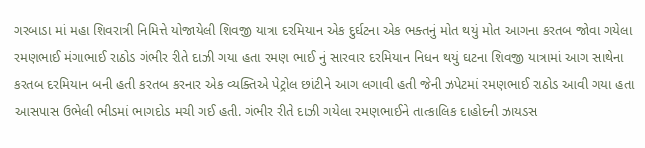ગરબાડા માં મહા શિવરાત્રી નિમિત્તે યોજાયેલી શિવજી યાત્રા દરમિયાન એક દુર્ઘટના એક ભક્તનું મોત થયું મોત આગના કરતબ જોવા ગયેલા રમણભાઈ મંગાભાઈ રાઠોડ ગંભીર રીતે દાઝી ગયા હતા રમણ ભાઈ નું સારવાર દરમિયાન નિધન થયું ઘટના શિવજી યાત્રામાં આગ સાથેના કરતબ દરમિયાન બની હતી કરતબ કરનાર એક વ્યક્તિએ પેટ્રોલ છાંટીને આગ લગાવી હતી જેની ઝપેટમાં રમણભાઈ રાઠોડ આવી ગયા હતા આસપાસ ઉભેલી ભીડમાં ભાગદોડ મચી ગઈ હતી. ગંભીર રીતે દાઝી ગયેલા રમણભાઈને તાત્કાલિક દાહોદની ઝાયડસ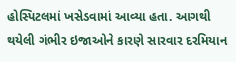હોસ્પિટલમાં ખસેડવામાં આવ્યા હતા. આગથી થયેલી ગંભીર ઇજાઓને કારણે સારવાર દરમિયાન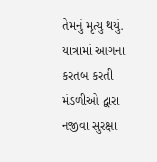તેમનું મૃત્યુ થયું. યાત્રામાં આગના કરતબ કરતી મંડળીઓ દ્વારા નજીવા સુરક્ષા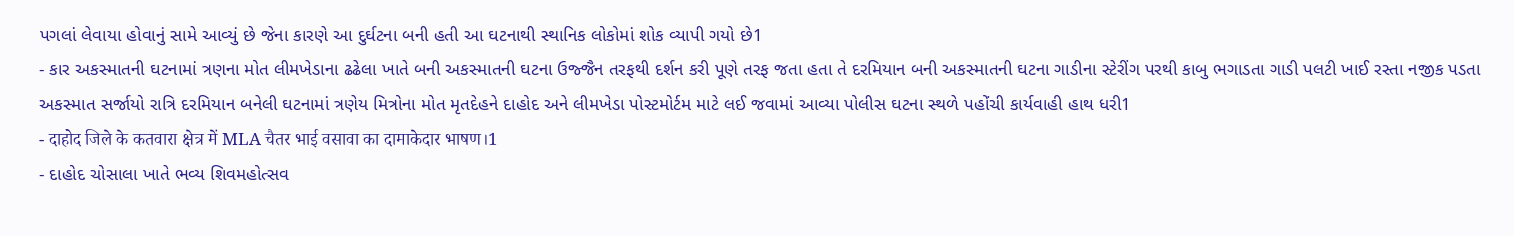પગલાં લેવાયા હોવાનું સામે આવ્યું છે જેના કારણે આ દુર્ઘટના બની હતી આ ઘટનાથી સ્થાનિક લોકોમાં શોક વ્યાપી ગયો છે1
- કાર અકસ્માતની ઘટનામાં ત્રણના મોત લીમખેડાના ઢઢેલા ખાતે બની અકસ્માતની ઘટના ઉજ્જૈન તરફથી દર્શન કરી પૂણે તરફ જતા હતા તે દરમિયાન બની અકસ્માતની ઘટના ગાડીના સ્ટેરીંગ પરથી કાબુ ભગાડતા ગાડી પલટી ખાઈ રસ્તા નજીક પડતા અકસ્માત સર્જાયો રાત્રિ દરમિયાન બનેલી ઘટનામાં ત્રણેય મિત્રોના મોત મૃતદેહને દાહોદ અને લીમખેડા પોસ્ટમોર્ટમ માટે લઈ જવામાં આવ્યા પોલીસ ઘટના સ્થળે પહોંચી કાર્યવાહી હાથ ધરી1
- दाहोद जिले के कतवारा क्षेत्र में MLA चैतर भाई वसावा का दामाकेदार भाषण।1
- દાહોદ ચોસાલા ખાતે ભવ્ય શિવમહોત્સવ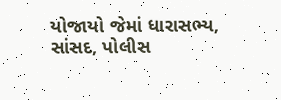યોજાયો જેમાં ધારાસભ્ય, સાંસદ, પોલીસ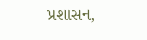પ્રશાસન,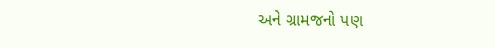અને ગ્રામજનો પણ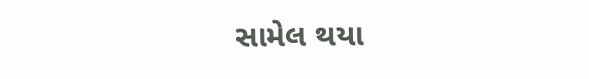સામેલ થયા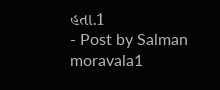હતા.1
- Post by Salman moravala1